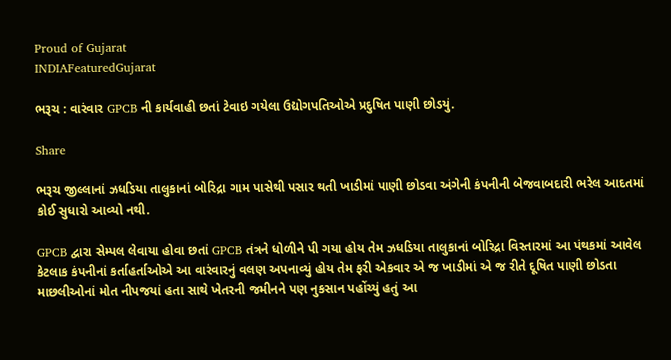Proud of Gujarat
INDIAFeaturedGujarat

ભરૂચ : વારંવાર GPCB ની કાર્યવાહી છતાં ટેવાઇ ગયેલા ઉદ્યોગપતિઓએ પ્રદુષિત પાણી છોડયું.

Share

ભરૂચ જીલ્લાનાં ઝધડિયા તાલુકાનાં બોરિદ્રા ગામ પાસેથી પસાર થતી ખાડીમાં પાણી છોડવા અંગેની કંપનીની બેજવાબદારી ભરેલ આદતમાં કોઈ સુધારો આવ્યો નથી.

GPCB દ્વારા સેમ્પલ લેવાયા હોવા છતાં GPCB તંત્રને ધોળીને પી ગયા હોય તેમ ઝધડિયા તાલુકાનાં બોરિદ્રા વિસ્તારમાં આ પંથકમાં આવેલ કેટલાક કંપનીનાં કર્તાહર્તાઓએ આ વારંવારનું વલણ અપનાવ્યું હોય તેમ ફરી એકવાર એ જ ખાડીમાં એ જ રીતે દૂષિત પાણી છોડતા માછલીઓનાં મોત નીપજયાં હતા સાથે ખેતરની જમીનને પણ નુકસાન પહોંચ્યું હતું આ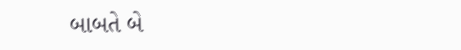બાબતે બે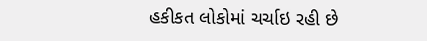હકીકત લોકોમાં ચર્ચાઇ રહી છે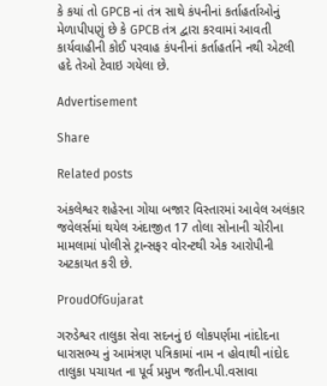કે કયાં તો GPCB નાં તંત્ર સાથે કંપનીનાં કર્તાહર્તાઓનું મેળાપીપણું છે કે GPCB તંત્ર દ્વારા કરવામાં આવતી કાર્યવાહીની કોઈ પરવાહ કંપનીનાં કર્તાહર્તાને નથી એટલી હદે તેઓ ટેવાઇ ગયેલા છે.

Advertisement

Share

Related posts

અંકલેશ્વર શહેરના ગોયા બજાર વિસ્તારમાં આવેલ અલંકાર જવેલર્સમાં થયેલ અંદાજીત 17 તોલા સોનાની ચોરીના મામલામાં પોલીસે ટ્રાન્સફર વોરન્ટથી એક આરોપીની અટકાયત કરી છે.

ProudOfGujarat

ગરુડેશ્વર તાલુકા સેવા સદનનું ઇ લોકપર્ણમા નાંદોદના ધારાસભ્ય નું આમંત્રણ પત્રિકામાં નામ ન હોવાથી નાંદોદ તાલુકા પચાયત ના પૂર્વ પ્રમુખ જતીન.પી.વસાવા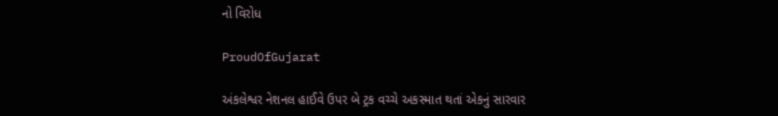નો વિરોધ

ProudOfGujarat

અંકલેશ્વર નેશનલ હાઈવે ઉપર બે ટ્રક વચ્ચે અકસ્માત થતાં એકનું સારવાર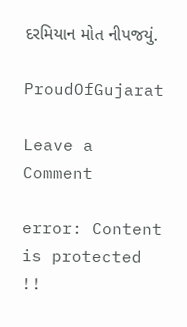દરમિયાન મોત નીપજયું.

ProudOfGujarat

Leave a Comment

error: Content is protected !!